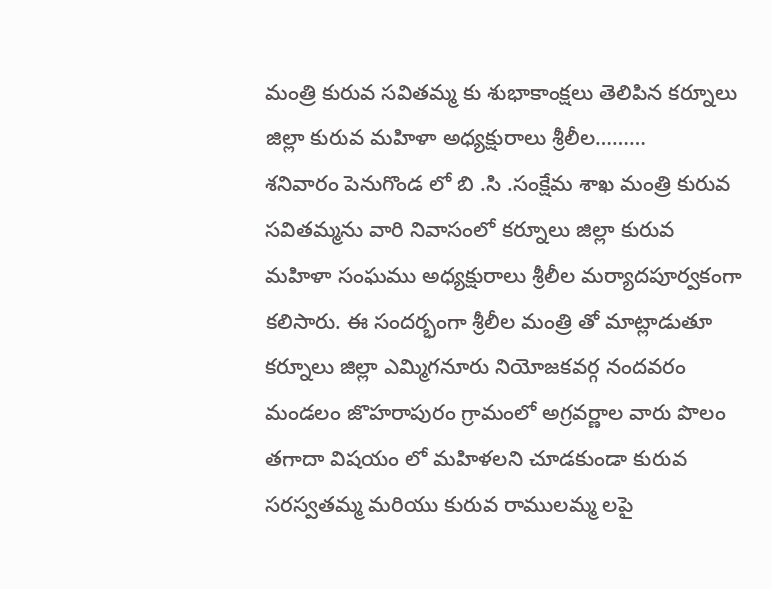మంత్రి కురువ సవితమ్మ కు శుభాకాంక్షలు తెలిపిన కర్నూలు జిల్లా కురువ మహిళా అధ్యక్షురాలు శ్రీలీల………
శనివారం పెనుగొండ లో బి .సి .సంక్షేమ శాఖ మంత్రి కురువ సవితమ్మను వారి నివాసంలో కర్నూలు జిల్లా కురువ మహిళా సంఘము అధ్యక్షురాలు శ్రీలీల మర్యాదపూర్వకంగా కలిసారు. ఈ సందర్భంగా శ్రీలీల మంత్రి తో మాట్లాడుతూ కర్నూలు జిల్లా ఎమ్మిగనూరు నియోజకవర్గ నందవరం మండలం జొహరాపురం గ్రామంలో అగ్రవర్ణాల వారు పొలం తగాదా విషయం లో మహిళలని చూడకుండా కురువ సరస్వతమ్మ మరియు కురువ రాములమ్మ లపై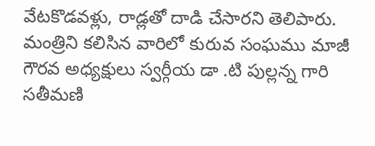వేటకొడవళ్లు, రాడ్లతో దాడి చేసారని తెలిపారు.
మంత్రిని కలిసిన వారిలో కురువ సంఘము మాజీ గౌరవ అధ్యక్షులు స్వర్గీయ డా .టి పుల్లన్న గారి సతీమణి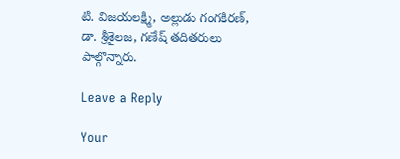టి. విజయలక్ష్మి, అల్లుడు గంగకిరణ్, డా. శ్రీశైలజ, గణేష్ తదితరులు పాల్గొన్నారు.

Leave a Reply

Your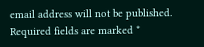email address will not be published. Required fields are marked *